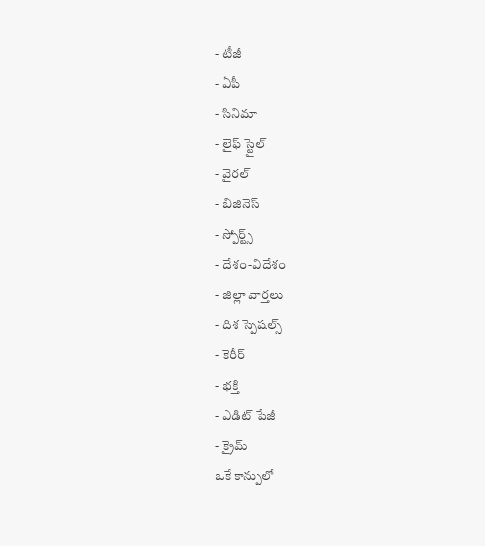- టీజీ
- ఏపీ
- సినిమా
- లైఫ్ స్టైల్
- వైరల్
- బిజినెస్
- స్పోర్ట్స్
- దేశం-విదేశం
- జిల్లా వార్తలు
- దిశ స్పెషల్స్
- కెరీర్
- భక్తి
- ఎడిట్ పేజీ
- క్రైమ్
ఒకే కాన్పులో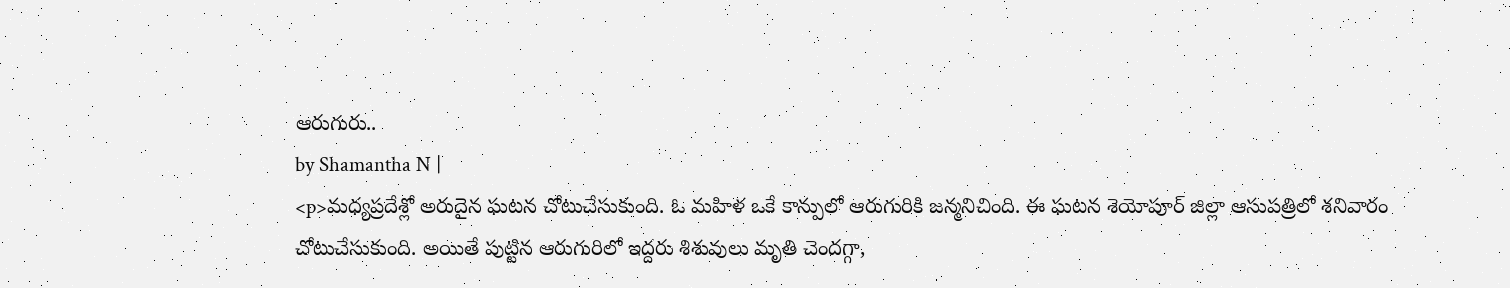ఆరుగురు..
by Shamantha N |
<p>మధ్యప్రదేశ్లో అరుదైన ఘటన చోటుచేసుకుంది. ఓ మహిళ ఒకే కాన్పులో ఆరుగురికి జన్మనిచింది. ఈ ఘటన శెయోపూర్ జిల్లా ఆసుపత్రిలో శనివారం చోటుచేసుకుంది. అయితే పుట్టిన ఆరుగురిలో ఇద్దరు శిశువులు మృతి చెందగ్గా,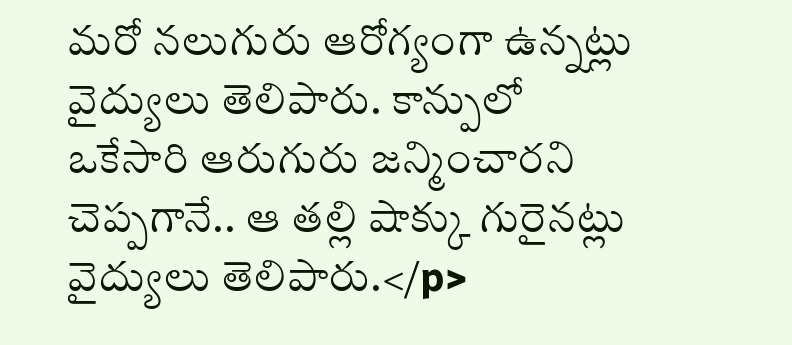మరో నలుగురు ఆరోగ్యంగా ఉన్నట్లు వైద్యులు తెలిపారు. కాన్పులో ఒకేసారి ఆరుగురు జన్మించారని చెప్పగానే.. ఆ తల్లి షాక్కు గురైనట్లు వైద్యులు తెలిపారు.</p>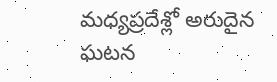మధ్యప్రదేశ్లో అరుదైన ఘటన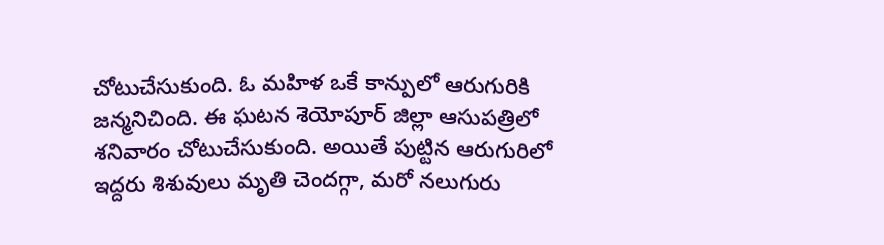చోటుచేసుకుంది. ఓ మహిళ ఒకే కాన్పులో ఆరుగురికి జన్మనిచింది. ఈ ఘటన శెయోపూర్ జిల్లా ఆసుపత్రిలో శనివారం చోటుచేసుకుంది. అయితే పుట్టిన ఆరుగురిలో ఇద్దరు శిశువులు మృతి చెందగ్గా, మరో నలుగురు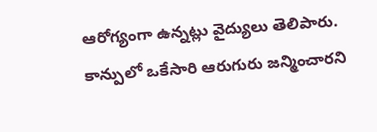ఆరోగ్యంగా ఉన్నట్లు వైద్యులు తెలిపారు. కాన్పులో ఒకేసారి ఆరుగురు జన్మించారని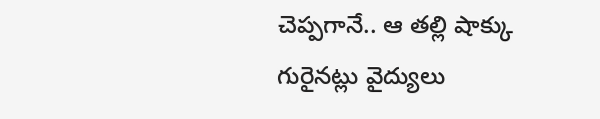చెప్పగానే.. ఆ తల్లి షాక్కు గురైనట్లు వైద్యులు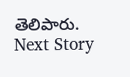తెలిపారు.
Next Story